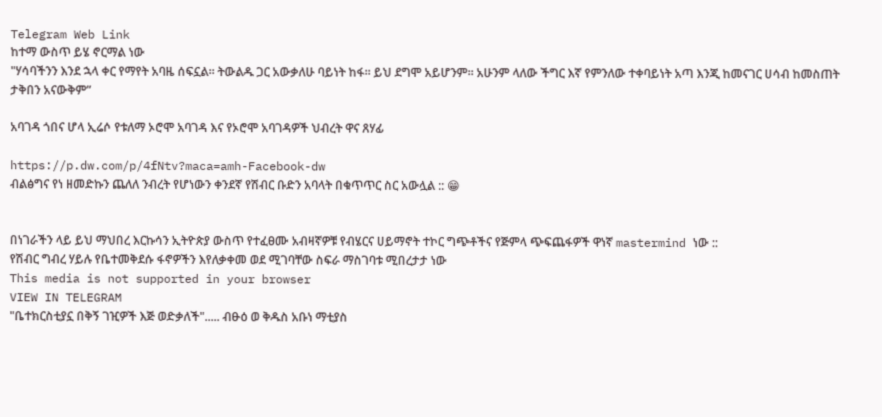Telegram Web Link
ከተማ ውስጥ ይሄ ኖርማል ነው
"ሃሳባችንን እንደ ኋላ ቀር የማየት አባዜ ሰፍኗል፡፡ ትውልዱ ጋር አውቃለሁ ባይነት ከፋ፡፡ ይህ ደግሞ አይሆንም፡፡ አሁንም ላለው ችግር እኛ የምንለው ተቀባይነት አጣ እንጂ ከመናገር ሀሳብ ከመስጠት ታቅበን አናውቅም”

አባገዳ ጎበና ሆላ ኢሬሶ የቱለማ ኦሮሞ አባገዳ እና የኦሮሞ አባገዳዎች ህብረት ዋና ጸሃፊ

https://p.dw.com/p/4fNtv?maca=amh-Facebook-dw
ብልፅግና የነ ዘመድኩን ጨለለ ንብረት የሆነውን ቀንደኛ የሽብር ቡድን አባላት በቁጥጥር ስር አውሏል :: 😁


በነገራችን ላይ ይህ ማህበረ እርኩሳን ኢትዮጵያ ውስጥ የተፈፀሙ አብዛኛዎቹ የብሄርና ሀይማኖት ተኮር ግጭቶችና የጅምላ ጭፍጨፋዎች ዋነኛ mastermind ነው ::
የሽብር ግብረ ሃይሉ የቤተመቅደሱ ፋኖዎችን እየለቃቀመ ወደ ሚገባቸው ስፍራ ማስገባቱ ሚበረታታ ነው
This media is not supported in your browser
VIEW IN TELEGRAM
"ቤተክርስቲያኗ በቅኝ ገዢዎች እጅ ወድቃለች"..... ብፁዕ ወ ቅዱስ አቡነ ማቲያስ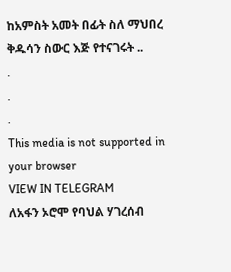ከአምስት አመት በፊት ስለ ማህበረ ቅዱሳን ስውር እጅ የተናገሩት ..
.
.
.
This media is not supported in your browser
VIEW IN TELEGRAM
ለአፋን ኦሮሞ የባህል ሃገረሰብ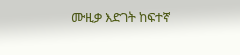ሙዚቃ እድገት ከፍተኛ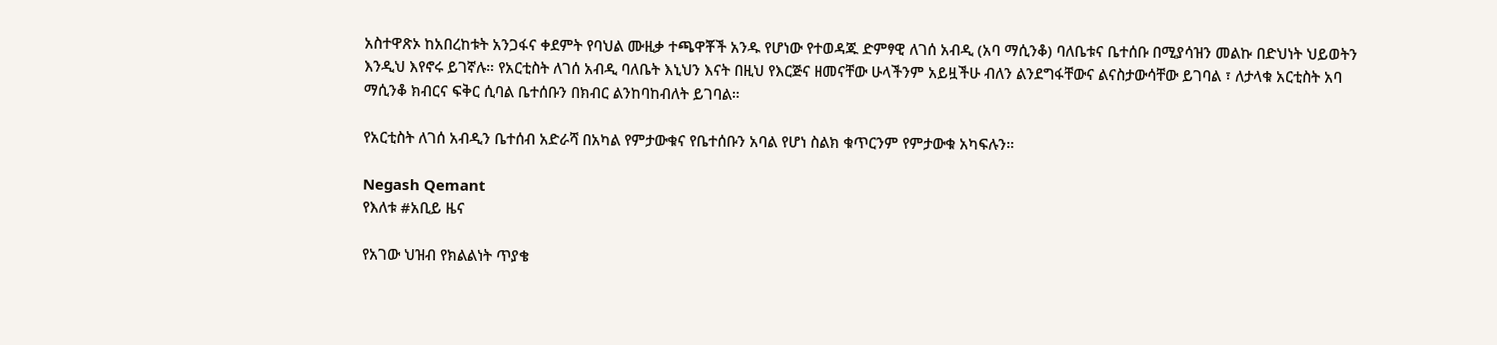አስተዋጽኦ ከአበረከቱት አንጋፋና ቀደምት የባህል ሙዚቃ ተጫዋቾች አንዱ የሆነው የተወዳጁ ድምፃዊ ለገሰ አብዲ (አባ ማሲንቆ) ባለቤቱና ቤተሰቡ በሚያሳዝን መልኩ በድህነት ህይወትን እንዲህ እየኖሩ ይገኛሉ። የአርቲስት ለገሰ አብዲ ባለቤት እኒህን እናት በዚህ የእርጅና ዘመናቸው ሁላችንም አይዟችሁ ብለን ልንደግፋቸውና ልናስታውሳቸው ይገባል ፣ ለታላቁ አርቲስት አባ ማሲንቆ ክብርና ፍቅር ሲባል ቤተሰቡን በክብር ልንከባከብለት ይገባል።

የአርቲስት ለገሰ አብዲን ቤተሰብ አድራሻ በአካል የምታውቁና የቤተሰቡን አባል የሆነ ስልክ ቁጥርንም የምታውቁ አካፍሉን።

Negash Qemant
የእለቱ #አቢይ ዜና

የአገው ህዝብ የክልልነት ጥያቄ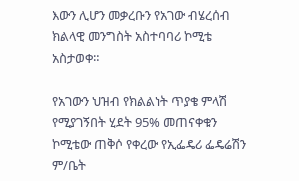እውን ሊሆን መቃረቡን የአገው ብሄረሰብ ክልላዊ መንግስት አስተባባሪ ኮሚቴ አስታወቀ።

የአገውን ህዝብ የክልልነት ጥያቄ ምላሽ የሚያገኝበት ሂደት 95% መጠናቀቁን ኮሚቴው ጠቅሶ የቀረው የኢፌዴሪ ፌዴሬሽን ም/ቤት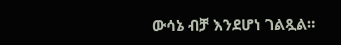ውሳኔ ብቻ እንደሆነ ገልጿል።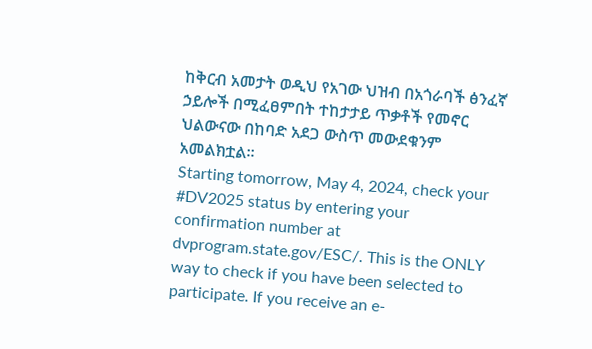ከቅርብ አመታት ወዲህ የአገው ህዝብ በአጎራባች ፅንፈኛ ኃይሎች በሚፈፀምበት ተከታታይ ጥቃቶች የመኖር ህልውናው በከባድ አደጋ ውስጥ መውደቁንም አመልክቷል።
Starting tomorrow, May 4, 2024, check your #DV2025 status by entering your confirmation number at dvprogram.state.gov/ESC/. This is the ONLY way to check if you have been selected to participate. If you receive an e-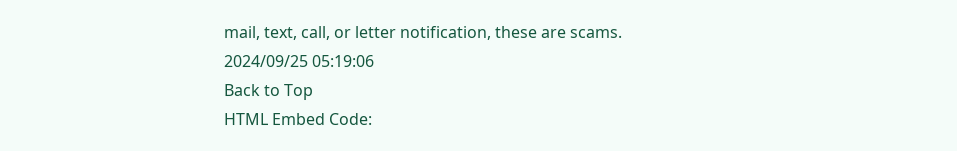mail, text, call, or letter notification, these are scams.
2024/09/25 05:19:06
Back to Top
HTML Embed Code: